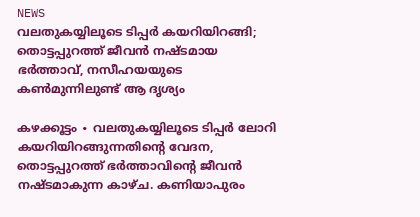NEWS
വലതുകയ്യിലൂടെ ടിപ്പർ കയറിയിറങ്ങി; തൊട്ടപ്പുറത്ത് ജീവൻ നഷ്ടമായ ഭർത്താവ്, നസീഹയയുടെ കൺമുന്നിലുണ്ട് ആ ദൃശ്യം

കഴക്കൂട്ടം ∙ വലതുകയ്യിലൂടെ ടിപ്പർ ലോറി കയറിയിറങ്ങുന്നതിന്റെ വേദന, തൊട്ടപ്പുറത്ത് ഭർത്താവിന്റെ ജീവൻ നഷ്ടമാകുന്ന കാഴ്ച. കണിയാപുരം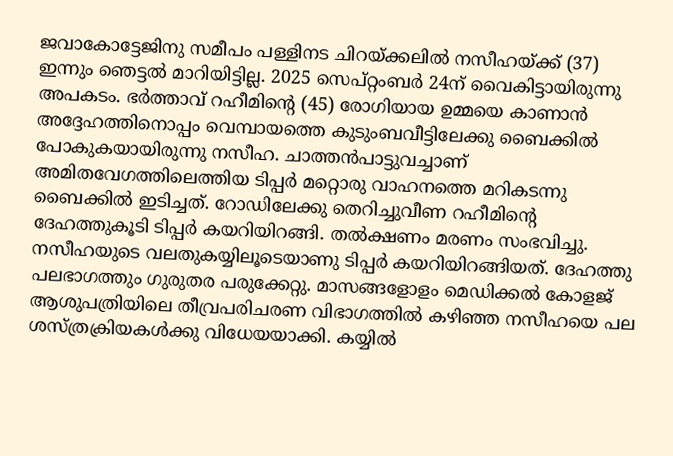ജവാകോട്ടേജിനു സമീപം പള്ളിനട ചിറയ്ക്കലിൽ നസീഹയ്ക്ക് (37) ഇന്നും ഞെട്ടൽ മാറിയിട്ടില്ല. 2025 സെപ്റ്റംബർ 24ന് വൈകിട്ടായിരുന്നു അപകടം. ഭർത്താവ് റഹീമിന്റെ (45) രോഗിയായ ഉമ്മയെ കാണാൻ അദ്ദേഹത്തിനൊപ്പം വെമ്പായത്തെ കുടുംബവീട്ടിലേക്കു ബൈക്കിൽ പോകുകയായിരുന്നു നസീഹ. ചാത്തൻപാട്ടുവച്ചാണ് അമിതവേഗത്തിലെത്തിയ ടിപ്പർ മറ്റൊരു വാഹനത്തെ മറികടന്നു ബൈക്കിൽ ഇടിച്ചത്. റോഡിലേക്കു തെറിച്ചുവീണ റഹീമിന്റെ ദേഹത്തുകൂടി ടിപ്പർ കയറിയിറങ്ങി. തൽക്ഷണം മരണം സംഭവിച്ചു. നസീഹയുടെ വലതുകയ്യിലൂടെയാണു ടിപ്പർ കയറിയിറങ്ങിയത്. ദേഹത്തു പലഭാഗത്തും ഗുരുതര പരുക്കേറ്റു. മാസങ്ങളോളം മെഡിക്കൽ കോളജ് ആശുപത്രിയിലെ തീവ്രപരിചരണ വിഭാഗത്തിൽ കഴിഞ്ഞ നസീഹയെ പല ശസ്ത്രക്രിയകൾക്കു വിധേയയാക്കി. കയ്യിൽ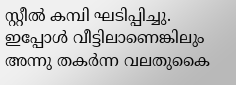സ്റ്റീൽ കമ്പി ഘടിപ്പിച്ചു. ഇപ്പോൾ വീട്ടിലാണെങ്കിലും അന്നു തകർന്ന വലതുകൈ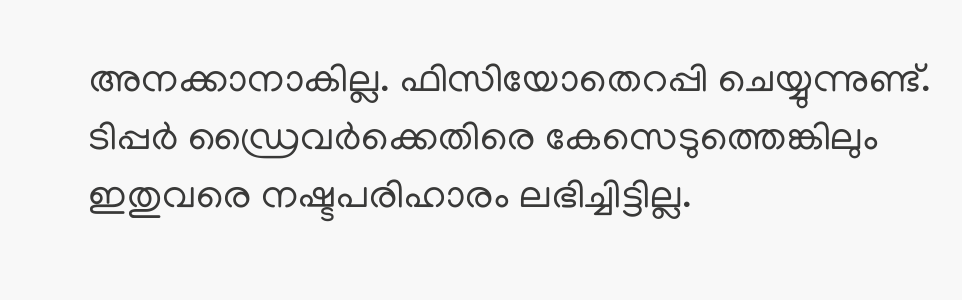അനക്കാനാകില്ല. ഫിസിയോതെറപ്പി ചെയ്യുന്നുണ്ട്. ടിപ്പർ ഡ്രൈവർക്കെതിരെ കേസെടുത്തെങ്കിലും ഇതുവരെ നഷ്ടപരിഹാരം ലഭിച്ചിട്ടില്ല.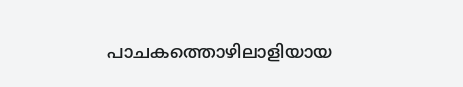പാചകത്തൊഴിലാളിയായ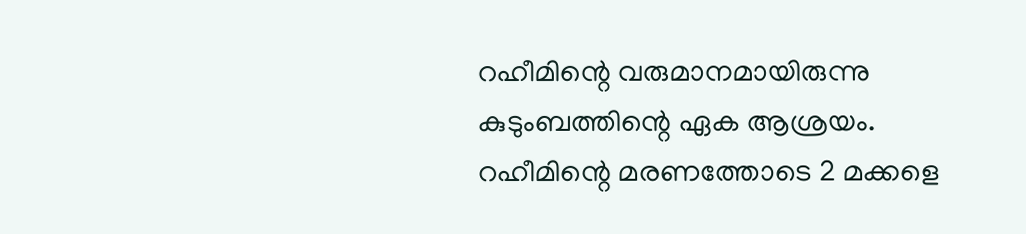റഹീമിന്റെ വരുമാനമായിരുന്നു കുടുംബത്തിന്റെ ഏക ആശ്രയം. റഹീമിന്റെ മരണത്തോടെ 2 മക്കളെ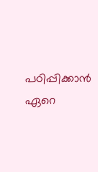പഠിപ്പിക്കാൻ ഏറെ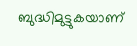ബുദ്ധിമുട്ടുകയാണ്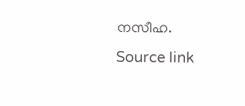നസീഹ.
Source link